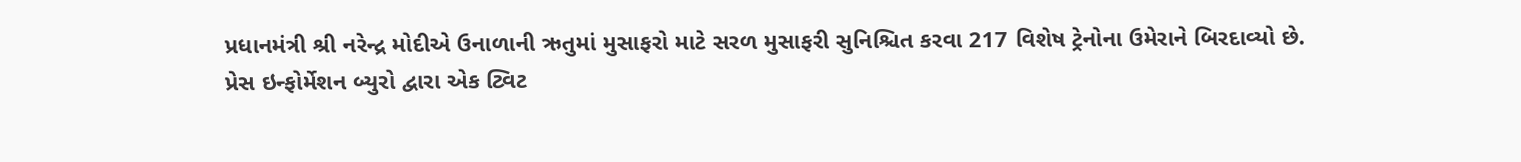પ્રધાનમંત્રી શ્રી નરેન્દ્ર મોદીએ ઉનાળાની ઋતુમાં મુસાફરો માટે સરળ મુસાફરી સુનિશ્ચિત કરવા 217 વિશેષ ટ્રેનોના ઉમેરાને બિરદાવ્યો છે.
પ્રેસ ઇન્ફોર્મેશન બ્યુરો દ્વારા એક ટ્વિટ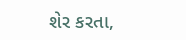શેર કરતા,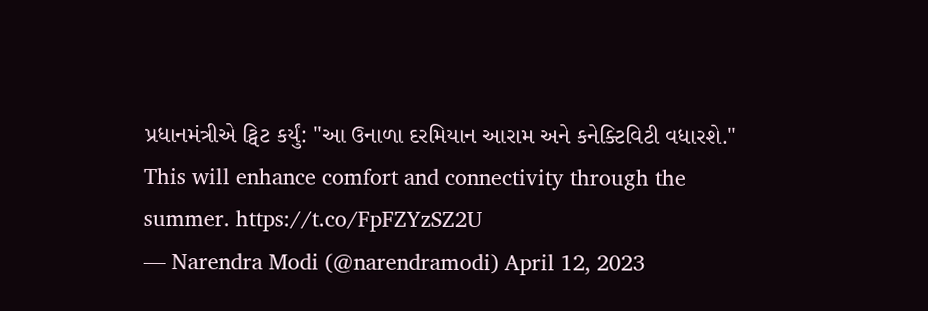પ્રધાનમંત્રીએ ટ્વિટ કર્યું: "આ ઉનાળા દરમિયાન આરામ અને કનેક્ટિવિટી વધારશે."
This will enhance comfort and connectivity through the summer. https://t.co/FpFZYzSZ2U
— Narendra Modi (@narendramodi) April 12, 2023